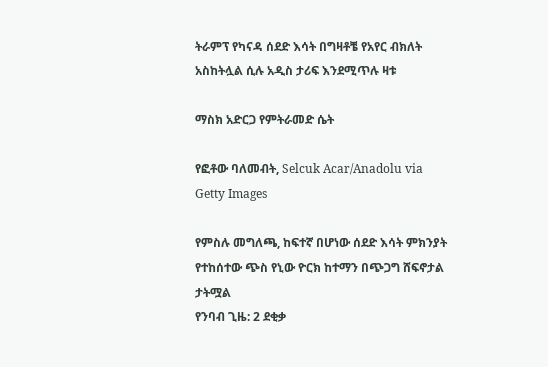ትራምፕ የካናዳ ሰደድ እሳት በግዛቶቼ የአየር ብክለት አስከትሏል ሲሉ አዲስ ታሪፍ እንደሚጥሉ ዛቱ

ማስክ አድርጋ የምትራመድ ሴት

የፎቶው ባለመብት, Selcuk Acar/Anadolu via Getty Images

የምስሉ መግለጫ, ከፍተኛ በሆነው ሰደድ እሳት ምክንያት የተከሰተው ጭስ የኒው ዮርክ ከተማን በጭጋግ ሸፍኖታል
ታትሟል
የንባብ ጊዜ: 2 ደቂቃ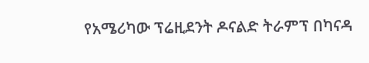የአሜሪካው ፕሬዚደንት ዶናልድ ትራምፕ በካናዳ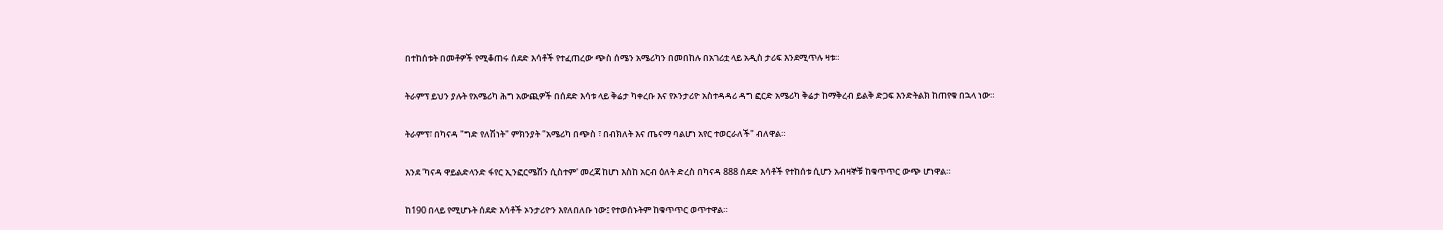በተከሰቱት በመቶዎች የሚቆጠሩ ሰደድ እሳቶች የተፈጠረው ጭስ ሰሜን አሜሪካን በመበከሉ በአገሪቷ ላይ አዲስ ታሪፍ እንደሚጥሉ ዛቱ።

ትራምፕ ይህን ያሉት የአሜሪካ ሕግ አውጪዎች በሰደድ እሳቱ ላይ ቅሬታ ካቀረቡ እና የኦንታሪዮ አስተዳዳሪ ዳግ ፎርድ አሜሪካ ቅሬታ ከማቅረብ ይልቅ ድጋፍ እንድትልክ ከጠየቁ በኋላ ነው።

ትራምፕ፣ በካናዳ "ግድ የለሽነት" ምክንያት "አሜሪካ በጭስ ፣ በብክለት እና ጤናማ ባልሆነ አየር ተወርራለች" ብለዋል።

እንደ 'ካናዳ ዋይልድላንድ ፋየር ኢንፎርሜሽን ሲስተም' መረጃ ከሆነ እስከ አርብ ዕለት ድረስ በካናዳ 888 ሰደድ እሳቶች የተከሰቱ ሲሆን አብዛኞቹ ከቁጥጥር ውጭ ሆነዋል።

ከ190 በላይ የሚሆኑት ሰደድ እሳቶች ኦንታሪዮን እየለበለቡ ነው፤ የተወሰኑትም ከቁጥጥር ወጥተዋል።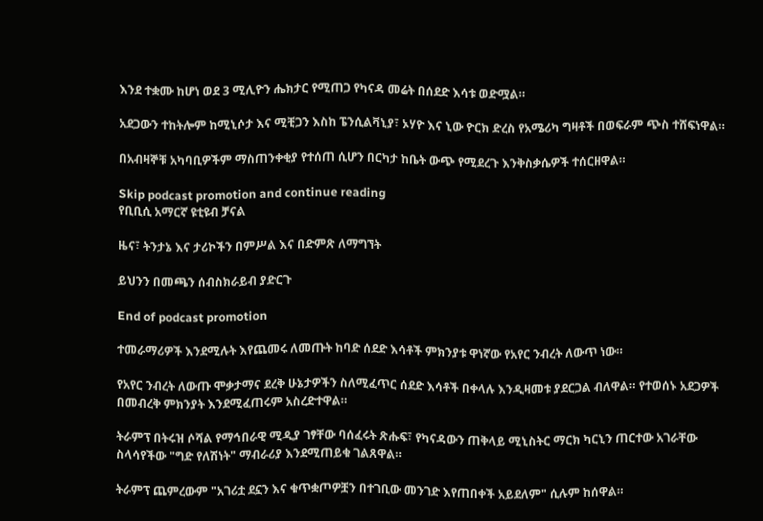እንደ ተቋሙ ከሆነ ወደ 3 ሚሊዮን ሔክታር የሚጠጋ የካናዳ መሬት በሰደድ እሳቱ ወድሟል።

አደጋውን ተከትሎም ከሚኒሶታ እና ሚቺጋን እስከ ፔንሲልቫኒያ፣ ኦሃዮ እና ኒው ዮርክ ድረስ የአሜሪካ ግዛቶች በወፍራም ጭስ ተሸፍነዋል።

በአብዛኞቹ አካባቢዎችም ማስጠንቀቂያ የተሰጠ ሲሆን በርካታ ከቤት ውጭ የሚደረጉ እንቅስቃሴዎች ተሰርዘዋል።

Skip podcast promotion and continue reading
የቢቢሲ አማርኛ ዩቲዩብ ቻናል

ዜና፣ ትንታኔ እና ታሪኮችን በምሥል እና በድምጽ ለማግኘት

ይህንን በመጫን ሰብስክራይብ ያድርጉ

End of podcast promotion

ተመራማሪዎች እንደሚሉት እየጨመሩ ለመጡት ከባድ ሰደድ እሳቶች ምክንያቱ ዋነኛው የአየር ንብረት ለውጥ ነው።

የአየር ንብረት ለውጡ ሞቃታማና ደረቅ ሁኔታዎችን ስለሚፈጥር ሰደድ እሳቶች በቀላሉ እንዲዛመቱ ያደርጋል ብለዋል። የተወሰኑ አደጋዎች በመብረቅ ምክንያት እንደሚፈጠሩም አስረድተዋል።

ትራምፕ በትሩዝ ሶሻል የማኅበራዊ ሚዲያ ገፃቸው ባሰፈሩት ጽሑፍ፣ የካናዳውን ጠቅላይ ሚኒስትር ማርክ ካርኒን ጠርተው አገራቸው ስላሳየችው "ግድ የለሽነት" ማብራሪያ እንደሚጠይቁ ገልጸዋል።

ትራምፕ ጨምረውም "አገሪቷ ደኗን እና ቁጥቋጦዎቿን በተገቢው መንገድ እየጠበቀች አይደለም" ሲሉም ከሰዋል።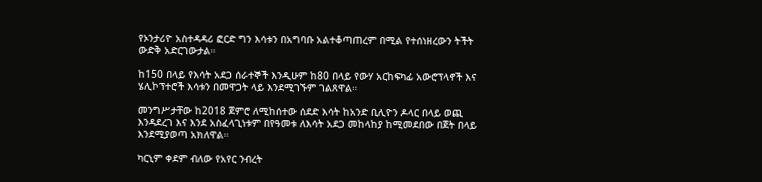የኦንታሪዮ አስተዳዳሪ ፎርድ ግን እሳቱን በአግባቡ አልተቆጣጠረም በሚል የተሰነዘረውን ትችት ውድቅ አድርገውታል።

ከ150 በላይ የእሳት አደጋ ሰራተኞች እንዲሁም ከ80 በላይ የውሃ አርከፍካፊ አውሮፕላኖች እና ሄሊኮፕተሮች እሳቱን በመዋጋት ላይ እንደሚገኙም ገልጸዋል።

መንግሥታቸው ከ2018 ጀምሮ ለሚከሰተው ሰደድ እሳት ከአንድ ቢሊዮን ዶላር በላይ ወጪ እንዳደረገ እና እንደ አስፈላጊነቱም በየዓመቱ ለእሳት አደጋ መከላከያ ከሚመደበው በጀት በላይ እንደሚያወጣ አክለዋል።

ካርኒም ቀደም ብለው የአየር ንብረት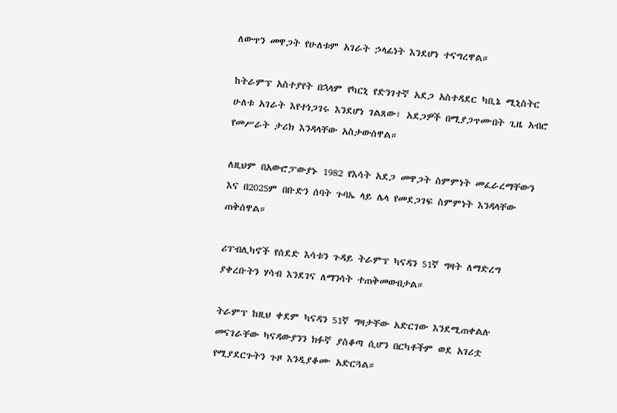ለውጥን መዋጋት የሁለቱም አገራት ኃላፊነት እንደሆነ ተናግረዋል።

ከትራምፕ አስተያየት በኋላም የካርኒ የድንገተኛ አደጋ አስተዳደር ካቢኔ ሚኒስትር ሁለቱ አገራት እየተነጋገሩ እንደሆነ ገልጸው፣ አደጋዎች በሚያጋጥሙበት ጊዜ አብሮ የመሥራት ታሪክ እንዳላቸው አስታውሰዋል።

ለዚህም በአውሮፓውያኑ 1982 የእሳት አደጋ መዋጋት ስምምነት መፈራረማቸውን እና በ2025ም በቡድን ሰባት ጉባኤ ላይ ሌላ የመደጋገፍ ስምምነት እንዳላቸው ጠቅሰዋል።

ሪፐብሊካኖች የሰደድ እሳቱን ጉዳይ ትራምፕ ካናዳን 51ኛ ግዛት ለማድረግ ያቀረቡትን ሃሳብ እንደገና ለማንሳት ተጠቅመውበታል።

ትራምፕ ከዚህ ቀደም ካናዳን 51ኛ ግዛታቸው አድርገው እንደሚጠቀልሉ መናገራቸው ካናዳውያንን ክፉኛ ያስቆጣ ሲሆን በርካቶችም ወደ አገሪቷ የሚያደርጉትን ጉዞ እንዲያቆሙ አድርጓል።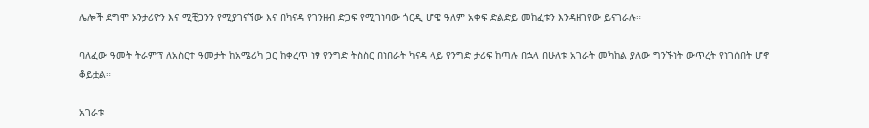ሌሎች ደግሞ ኦንታሪዮን እና ሚቺጋንን የሚያገናኘው እና በካናዳ የገንዘብ ድጋፍ የሚገነባው ጎርዲ ሆዌ ዓለም አቀፍ ድልድይ መከፈቱን እንዳዘገየው ይናገራሉ።

ባለፈው ዓመት ትራምፕ ለአስርተ ዓመታት ከአሜሪካ ጋር ከቀረጥ ነፃ የንግድ ትስስር በነበራት ካናዳ ላይ የንግድ ታሪፍ ከጣሉ በኋላ በሁለቱ አገራት መካከል ያለው ግንኙነት ውጥረት የነገሰበት ሆኖ ቆይቷል።

አገራቱ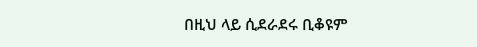በዚህ ላይ ሲደራደሩ ቢቆዩም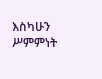እስካሁን ሥምምነት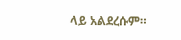ላይ አልደረሱም።